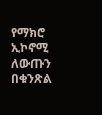የማክሮ ኢኮኖሚ ለውጡን በቁንጽል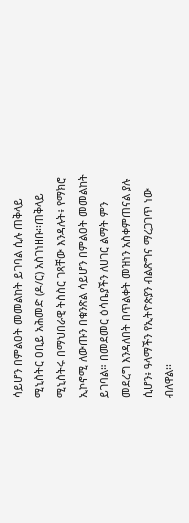ሳይሆን በምልዐት መመልከት ይገባል ሲሉ ጠቅላይ ሚኒስትር ዐቢይ አሕመድ (ዶ/ር) አስገነዘቡ፡፡ጠቅላይ ሚኒስትሩ በማህበራዊ ትስስር ገጻቸው እንዳሉት፥ የማክሮ ኢኮኖሚ ለውጡን በቁንጽል ሳይሆን በምልዐት መመልከት ይገባል። በመደመር ዕሳቤያችን ለሀገር ልማት ምን መደረግ እንዳለበት በጥልቀት መዝነን አስቀምጠናል ያሉ ሲሆን፥ ዓላማችን የኢትዮጵያን ብልጽግና ማረጋገጥ ነው ብለዋል፡፡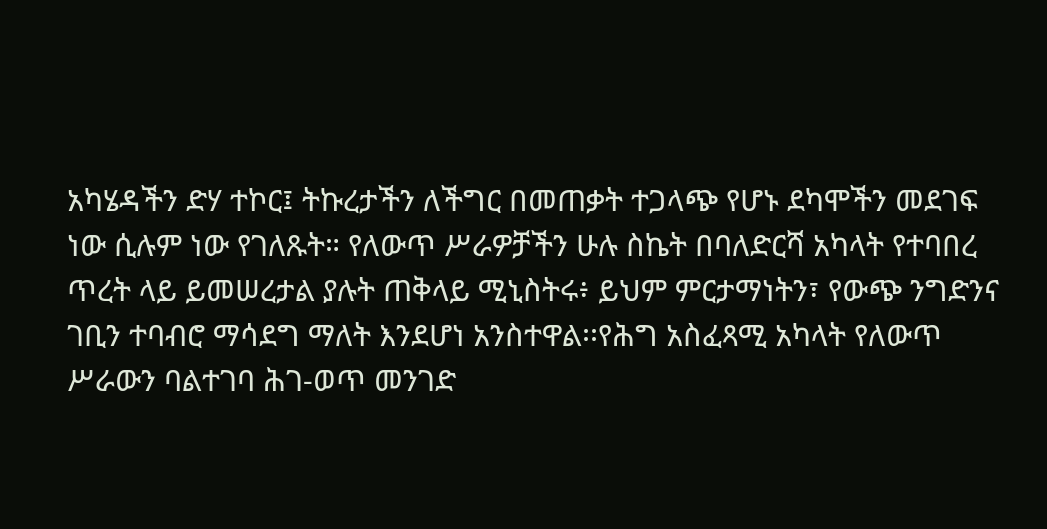አካሄዳችን ድሃ ተኮር፤ ትኩረታችን ለችግር በመጠቃት ተጋላጭ የሆኑ ደካሞችን መደገፍ ነው ሲሉም ነው የገለጹት። የለውጥ ሥራዎቻችን ሁሉ ስኬት በባለድርሻ አካላት የተባበረ ጥረት ላይ ይመሠረታል ያሉት ጠቅላይ ሚኒስትሩ፥ ይህም ምርታማነትን፣ የውጭ ንግድንና ገቢን ተባብሮ ማሳደግ ማለት እንደሆነ አንስተዋል፡፡የሕግ አስፈጻሚ አካላት የለውጥ ሥራውን ባልተገባ ሕገ-ወጥ መንገድ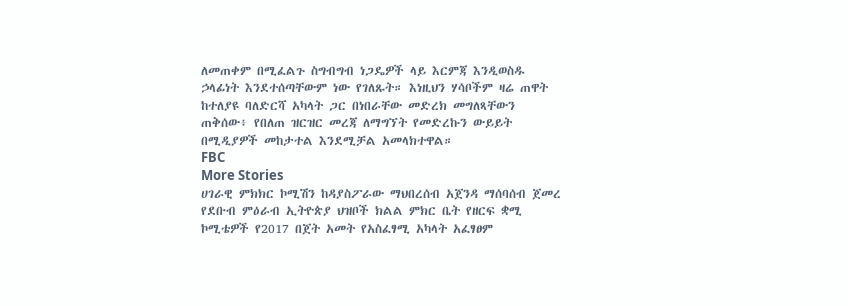ለመጠቀም በሚፈልጉ ስግብግብ ነጋዴዎች ላይ እርምጃ እንዲወስዱ ኃላፊነት እንደተሰጣቸውም ነው የገለጹት። እነዚህን ሃሳቦችም ዛሬ ጠዋት ከተለያዩ ባለድርሻ አካላት ጋር በነበራቸው መድረክ መግለጻቸውን ጠቅሰው፥ የበለጠ ዝርዝር መረጃ ለማግኘት የመድረኩን ውይይት በሚዲያዎች መከታተል እንደሚቻል አመላክተዋል።
FBC
More Stories
ሀገራዊ ምክክር ኮሚሽን ከዳያስፖራው ማህበረሰብ አጀንዳ ማሰባሰብ ጀመረ
የደቡብ ምዕራብ ኢትዮጵያ ህዝቦች ክልል ምክር ቤት የዘርፍ ቋሚ ኮሚቴዎች የ2017 በጀት አመት የአስፈፃሚ አካላት አፈፃፀም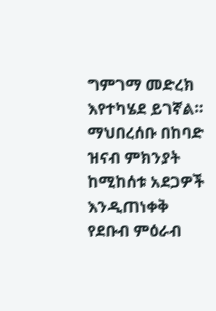ግምገማ መድረክ እየተካሄደ ይገኛል።
ማህበረሰቡ በከባድ ዝናብ ምክንያት ከሚከሰቱ አደጋዎች እንዲጠነቀቅ የደቡብ ምዕራብ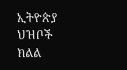ኢትዮጵያ ህዝቦች ክልል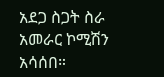አደጋ ስጋት ስራ አመራር ኮሚሽን አሳሰበ።